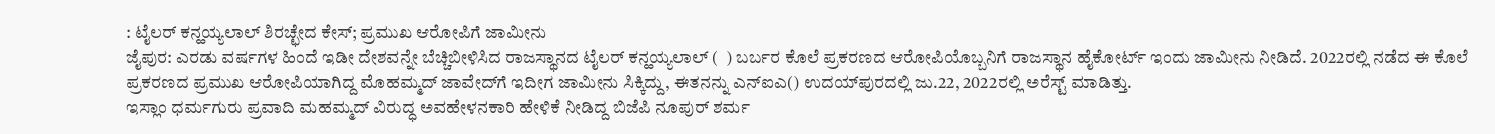: ಟೈಲರ್‌ ಕನ್ಹಯ್ಯಲಾಲ್‌ ಶಿರಚ್ಛೇದ ಕೇಸ್‌; ಪ್ರಮುಖ ಆರೋಪಿಗೆ ಜಾಮೀನು
ಜೈಪುರ: ಎರಡು ವರ್ಷಗಳ ಹಿಂದೆ ಇಡೀ ದೇಶವನ್ನೇ ಬೆಚ್ಚಿಬೀಳಿಸಿದ ರಾಜಸ್ಥಾನದ ಟೈಲರ್‌ ಕನ್ಹಯ್ಯಲಾಲ್‌ (  ) ಬರ್ಬರ ಕೊಲೆ ಪ್ರಕರಣದ ಆರೋಪಿಯೊಬ್ಬನಿಗೆ ರಾಜಸ್ಥಾನ ಹೈಕೋರ್ಟ್‌ ಇಂದು ಜಾಮೀನು ನೀಡಿದೆ. 2022ರಲ್ಲಿ ನಡೆದ ಈ ಕೊಲೆ ಪ್ರಕರಣದ ಪ್ರಮುಖ ಆರೋಪಿಯಾಗಿದ್ದ ಮೊಹಮ್ಮದ್‌ ಜಾವೇದ್‌ಗೆ ಇದೀಗ ಜಾಮೀನು ಸಿಕ್ಕಿದ್ದು, ಈತನನ್ನು ಎನ್‌ಐಎ() ಉದಯ್‌ಪುರದಲ್ಲಿ ಜು.22, 2022ರಲ್ಲಿ ಅರೆಸ್ಟ್‌ ಮಾಡಿತ್ತು.
ಇಸ್ಲಾಂ ಧರ್ಮಗುರು ಪ್ರವಾದಿ ಮಹಮ್ಮದ್‌ ವಿರುದ್ಧ ಅವಹೇಳನಕಾರಿ ಹೇಳಿಕೆ ನೀಡಿದ್ದ ಬಿಜೆಪಿ ನೂಪುರ್‌ ಶರ್ಮ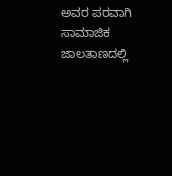ಅವರ ಪರವಾಗಿ ಸಾಮಾಜಿಕ ಜಾಲತಾಣದಲ್ಲಿ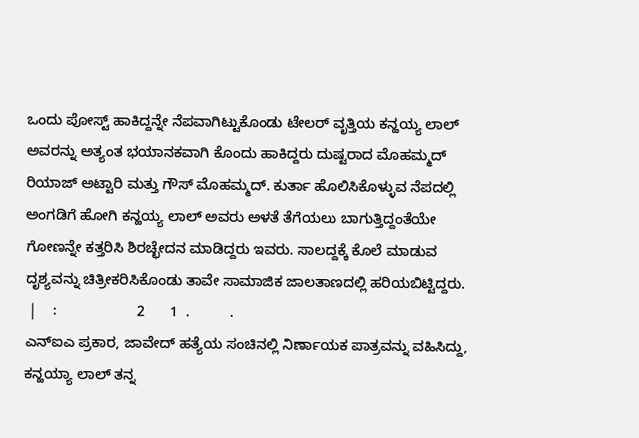ಒಂದು ಪೋಸ್ಟ್‌ ಹಾಕಿದ್ದನ್ನೇ ನೆಪವಾಗಿಟ್ಟುಕೊಂಡು ಟೇಲರ್‌ ವೃತ್ತಿಯ ಕನ್ಹಯ್ಯ ಲಾಲ್‌ ಅವರನ್ನು ಅತ್ಯಂತ ಭಯಾನಕವಾಗಿ ಕೊಂದು ಹಾಕಿದ್ದರು ದುಷ್ಟರಾದ ಮೊಹಮ್ಮದ್‌ ರಿಯಾಜ್‌ ಅಟ್ಟಾರಿ ಮತ್ತು ಗೌಸ್‌ ಮೊಹಮ್ಮದ್‌. ಕುರ್ತಾ ಹೊಲಿಸಿಕೊಳ್ಳುವ ನೆಪದಲ್ಲಿ ಅಂಗಡಿಗೆ ಹೋಗಿ ಕನ್ಹಯ್ಯ ಲಾಲ್‌ ಅವರು ಅಳತೆ ತೆಗೆಯಲು ಬಾಗುತ್ತಿದ್ದಂತೆಯೇ ಗೋಣನ್ನೇ ಕತ್ತರಿಸಿ ಶಿರಚ್ಛೇದನ ಮಾಡಿದ್ದರು ಇವರು. ಸಾಲದ್ದಕ್ಕೆ ಕೊಲೆ ಮಾಡುವ ದೃಶ್ಯವನ್ನು ಚಿತ್ರೀಕರಿಸಿಕೊಂಡು ತಾವೇ ಸಾಮಾಜಿಕ ಜಾಲತಾಣದಲ್ಲಿ ಹರಿಯಬಿಟ್ಟಿದ್ದರು.
 |    :                    2      1  .          .
ಎನ್ಐಎ ಪ್ರಕಾರ, ಜಾವೇದ್ ಹತ್ಯೆಯ ಸಂಚಿನಲ್ಲಿ ನಿರ್ಣಾಯಕ ಪಾತ್ರವನ್ನು ವಹಿಸಿದ್ದು, ಕನ್ಹಯ್ಯಾ ಲಾಲ್ ತನ್ನ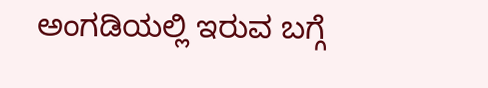ಅಂಗಡಿಯಲ್ಲಿ ಇರುವ ಬಗ್ಗೆ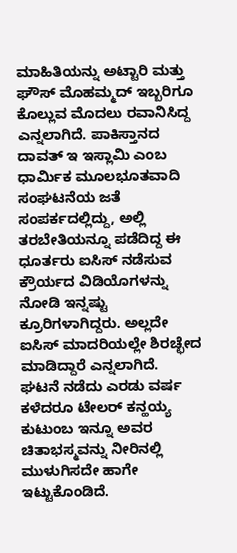ಮಾಹಿತಿಯನ್ನು ಅಟ್ಟಾರಿ ಮತ್ತು ಘೌಸ್ ಮೊಹಮ್ಮದ್ ಇಬ್ಬರಿಗೂ ಕೊಲ್ಲುವ ಮೊದಲು ರವಾನಿಸಿದ್ದ ಎನ್ನಲಾಗಿದೆ. ಪಾಕಿಸ್ತಾನದ ದಾವತ್‌ ಇ ಇಸ್ಲಾಮಿ ಎಂಬ ಧಾರ್ಮಿಕ ಮೂಲಭೂತವಾದಿ ಸಂಘಟನೆಯ ಜತೆ ಸಂಪರ್ಕದಲ್ಲಿದ್ದು, ಅಲ್ಲಿ ತರಬೇತಿಯನ್ನೂ ಪಡೆದಿದ್ದ ಈ ಧೂರ್ತರು ಐಸಿಸ್‌ ನಡೆಸುವ ಕ್ರೌರ್ಯದ ವಿಡಿಯೊಗಳನ್ನು ನೋಡಿ ಇನ್ನಷ್ಟು ಕ್ರೂರಿಗಳಾಗಿದ್ದರು. ಅಲ್ಲದೇ ಐಸಿಸ್‌ ಮಾದರಿಯಲ್ಲೇ ಶಿರಚ್ಛೇದ ಮಾಡಿದ್ದಾರೆ ಎನ್ನಲಾಗಿದೆ.
ಘಟನೆ ನಡೆದು ಎರಡು ವರ್ಷ ಕಳೆದರೂ ಟೇಲರ್ ಕನ್ಹಯ್ಯ ಕುಟುಂಬ ಇನ್ನೂ ಅವರ ಚಿತಾಭಸ್ಮವನ್ನು ನೀರಿನಲ್ಲಿ ಮುಳುಗಿಸದೇ ಹಾಗೇ ಇಟ್ಟುಕೊಂಡಿದೆ.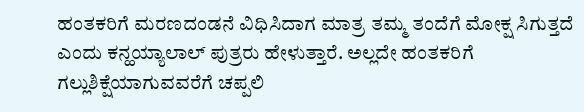ಹಂತಕರಿಗೆ ಮರಣದಂಡನೆ ವಿಧಿಸಿದಾಗ ಮಾತ್ರ ತಮ್ಮ ತಂದೆಗೆ ಮೋಕ್ಷ ಸಿಗುತ್ತದೆ ಎಂದು ಕನ್ಹಯ್ಯಾಲಾಲ್ ಪುತ್ರರು ಹೇಳುತ್ತಾರೆ. ಅಲ್ಲದೇ ಹಂತಕರಿಗೆ ಗಲ್ಲುಶಿಕ್ಷೆಯಾಗುವವರೆಗೆ ಚಪ್ಪಲಿ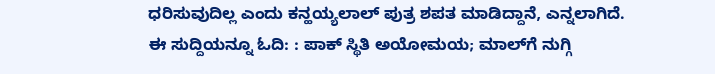ಧರಿಸುವುದಿಲ್ಲ ಎಂದು ಕನ್ಹಯ್ಯಲಾಲ್‌ ಪುತ್ರ ಶಪತ ಮಾಡಿದ್ದಾನೆ, ಎನ್ನಲಾಗಿದೆ.
ಈ ಸುದ್ದಿಯನ್ನೂ ಓದಿ: : ಪಾಕ್‌ ಸ್ಥಿತಿ ಅಯೋಮಯ; ಮಾಲ್‌ಗೆ ನುಗ್ಗಿ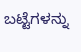ಬಟ್ಟೆಗಳನ್ನು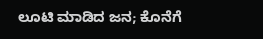ಲೂಟಿ ಮಾಡಿದ ಜನ; ಕೊನೆಗೆ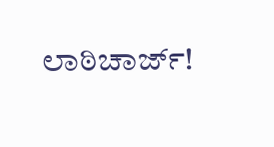ಲಾಠಿಚಾರ್ಜ್‌!